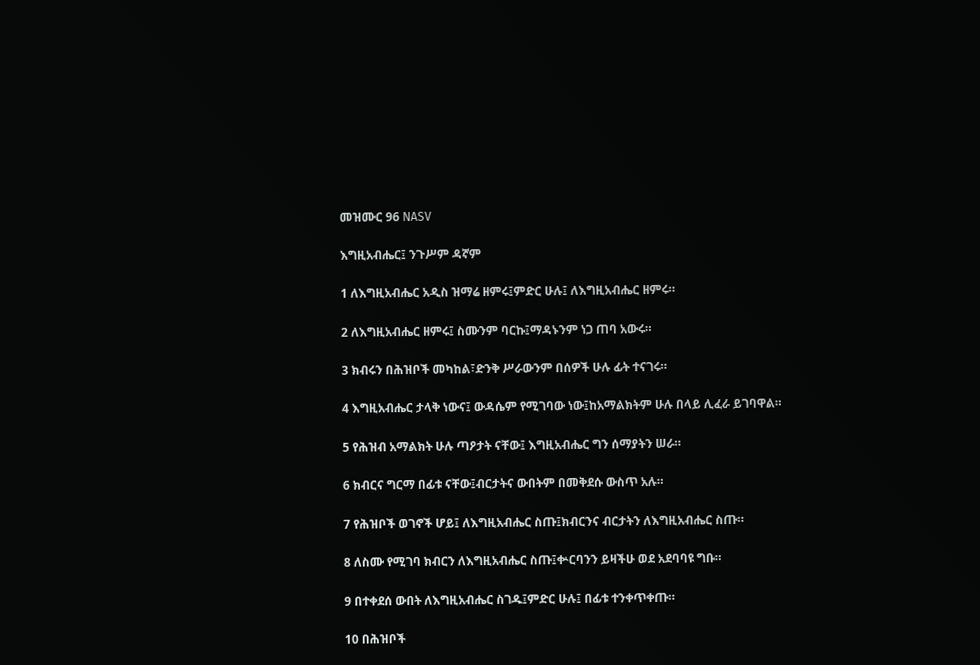መዝሙር 96 NASV

እግዚአብሔር፤ ንጉሥም ዳኛም

1 ለእግዚአብሔር አዲስ ዝማሬ ዘምሩ፤ምድር ሁሉ፤ ለእግዚአብሔር ዘምሩ።

2 ለእግዚአብሔር ዘምሩ፤ ስሙንም ባርኩ፤ማዳኑንም ነጋ ጠባ አውሩ።

3 ክብሩን በሕዝቦች መካከል፣ድንቅ ሥራውንም በሰዎች ሁሉ ፊት ተናገሩ።

4 እግዚአብሔር ታላቅ ነውና፤ ውዳሴም የሚገባው ነው፤ከአማልክትም ሁሉ በላይ ሊፈራ ይገባዋል።

5 የሕዝብ አማልክት ሁሉ ጣዖታት ናቸው፤ እግዚአብሔር ግን ሰማያትን ሠራ።

6 ክብርና ግርማ በፊቱ ናቸው፤ብርታትና ውበትም በመቅደሱ ውስጥ አሉ።

7 የሕዝቦች ወገኖች ሆይ፤ ለእግዚአብሔር ስጡ፤ክብርንና ብርታትን ለእግዚአብሔር ስጡ።

8 ለስሙ የሚገባ ክብርን ለእግዚአብሔር ስጡ፤ቍርባንን ይዛችሁ ወደ አደባባዩ ግቡ።

9 በተቀደሰ ውበት ለእግዚአብሔር ስገዱ፤ምድር ሁሉ፤ በፊቱ ተንቀጥቀጡ።

10 በሕዝቦች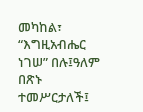መካከል፣ “እግዚአብሔር ነገሠ” በሉ፤ዓለም በጽኑ ተመሥርታለች፤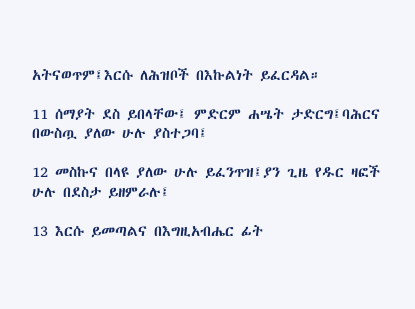አትናወጥም፤እርሱ ለሕዝቦች በእኩልነት ይፈርዳል።

11 ሰማያት ደስ ይበላቸው፤ ምድርም ሐሤት ታድርግ፤ባሕርና በውስጧ ያለው ሁሉ ያስተጋባ፤

12 መስኩና በላዩ ያለው ሁሉ ይፈንጥዝ፤ያን ጊዜ የዱር ዛፎች ሁሉ በደስታ ይዘምራሉ፤

13 እርሱ ይመጣልና በእግዚአብሔር ፊት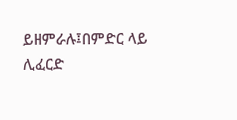ይዘምራሉ፤በምድር ላይ ሊፈርድ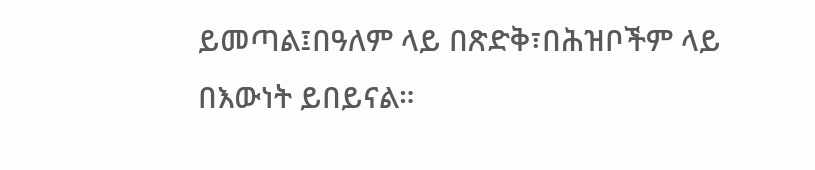ይመጣል፤በዓለም ላይ በጽድቅ፣በሕዝቦችም ላይ በእውነት ይበይናል።